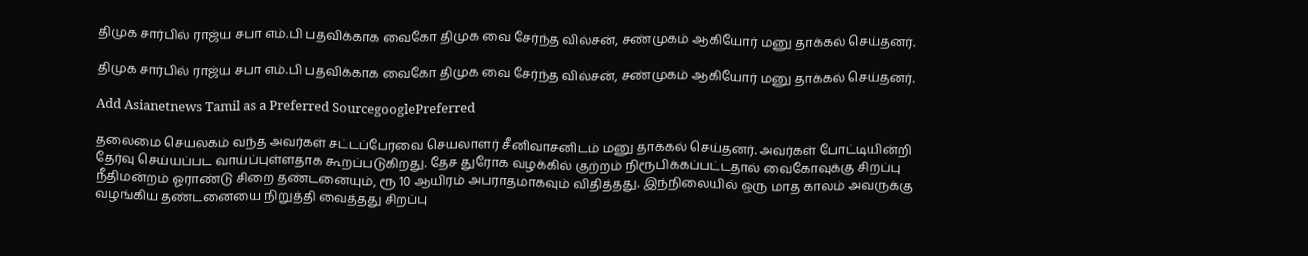திமுக சார்பில் ராஜ்ய சபா எம்.பி பதவிக்காக வைகோ திமுக வை சேர்ந்த வில்சன், சண்முகம் ஆகியோர் மனு தாக்கல் செய்தனர்.

திமுக சார்பில் ராஜ்ய சபா எம்.பி பதவிக்காக வைகோ திமுக வை சேர்ந்த வில்சன், சண்முகம் ஆகியோர் மனு தாக்கல் செய்தனர்.

Add Asianetnews Tamil as a Preferred SourcegooglePreferred

தலைமை செயலகம் வந்த அவர்கள் சட்டப்பேரவை செயலாளர் சீனிவாசனிடம் மனு தாக்கல் செய்தனர். அவர்கள் போட்டியின்றி தேர்வு செய்யப்பட வாய்ப்புள்ளதாக கூறப்படுகிறது. தேச துரோக வழக்கில் குற்றம் நிரூபிக்கப்பட்டதால் வைகோவுக்கு சிறப்பு நீதிமன்றம் ஓராண்டு சிறை தண்டனையும், ரூ 10 ஆயிரம் அபராதமாகவும் விதித்தது. இந்நிலையில் ஒரு மாத காலம் அவருக்கு வழங்கிய தண்டனையை நிறுத்தி வைத்தது சிறப்பு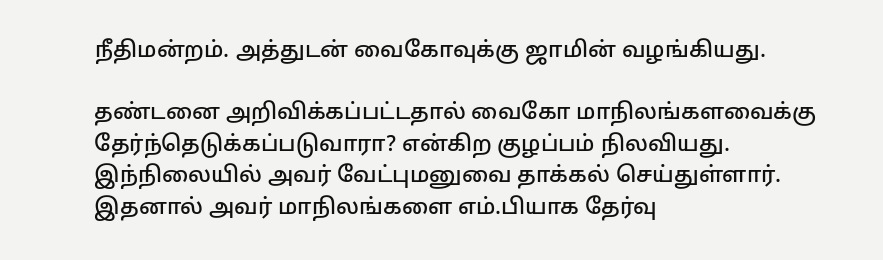நீதிமன்றம். அத்துடன் வைகோவுக்கு ஜாமின் வழங்கியது.

தண்டனை அறிவிக்கப்பட்டதால் வைகோ மாநிலங்களவைக்கு தேர்ந்தெடுக்கப்படுவாரா? என்கிற குழப்பம் நிலவியது. இந்நிலையில் அவர் வேட்புமனுவை தாக்கல் செய்துள்ளார். இதனால் அவர் மாநிலங்களை எம்.பியாக தேர்வு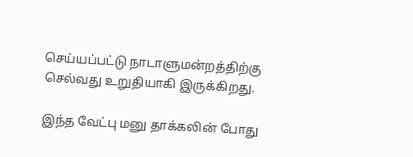செய்யப்பட்டு நாடாளுமன்றத்திற்கு செல்வது உறுதியாகி இருக்கிறது.

இந்த வேட்பு மனு தாக்கலின் போது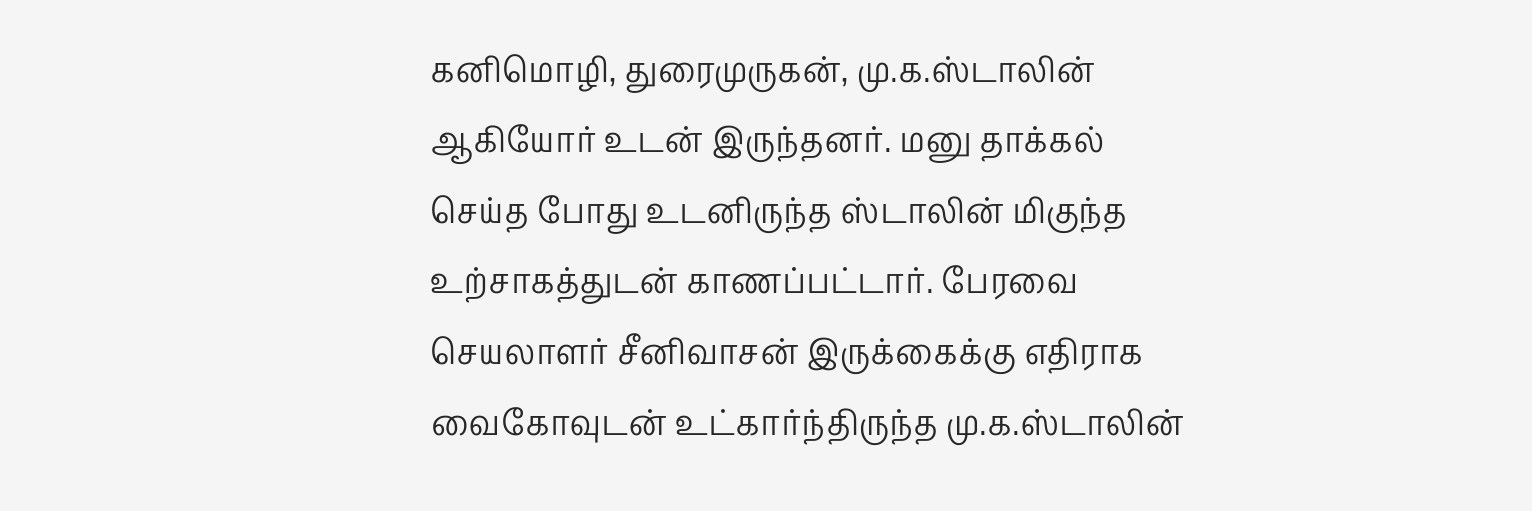கனிமொழி, துரைமுருகன், மு.க.ஸ்டாலின் ஆகியோர் உடன் இருந்தனர். மனு தாக்கல் செய்த போது உடனிருந்த ஸ்டாலின் மிகுந்த உற்சாகத்துடன் காணப்பட்டார். பேரவை செயலாளர் சீனிவாசன் இருக்கைக்கு எதிராக வைகோவுடன் உட்கார்ந்திருந்த மு.க.ஸ்டாலின்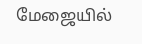மேஜையில்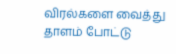விரல்களை வைத்து தாளம் போட்டு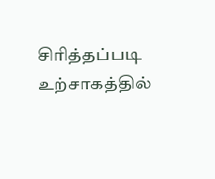சிரித்தப்படி உற்சாகத்தில்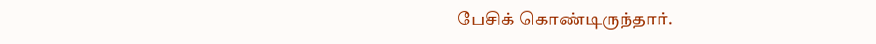பேசிக் கொண்டிருந்தார்.